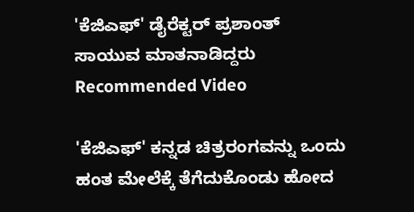'ಕೆಜಿಎಫ್' ಡೈರೆಕ್ಟರ್ ಪ್ರಶಾಂತ್ ಸಾಯುವ ಮಾತನಾಡಿದ್ದರು
Recommended Video

'ಕೆಜಿಎಫ್' ಕನ್ನಡ ಚಿತ್ರರಂಗವನ್ನು ಒಂದು ಹಂತ ಮೇಲೆಕ್ಕೆ ತೆಗೆದುಕೊಂಡು ಹೋದ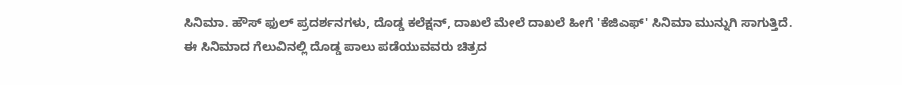ಸಿನಿಮಾ. ಹೌಸ್ ಫುಲ್ ಪ್ರದರ್ಶನಗಳು, ದೊಡ್ಡ ಕಲೆಕ್ಷನ್, ದಾಖಲೆ ಮೇಲೆ ದಾಖಲೆ ಹೀಗೆ 'ಕೆಜಿಎಫ್' ಸಿನಿಮಾ ಮುನ್ನುಗಿ ಸಾಗುತ್ತಿದೆ.
ಈ ಸಿನಿಮಾದ ಗೆಲುವಿನಲ್ಲಿ ದೊಡ್ಡ ಪಾಲು ಪಡೆಯುವವರು ಚಿತ್ರದ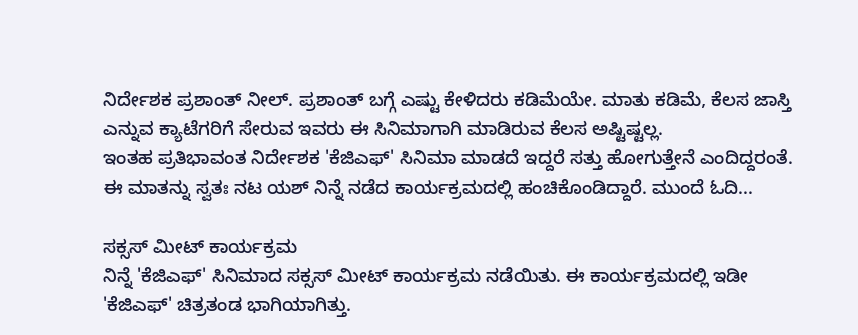ನಿರ್ದೇಶಕ ಪ್ರಶಾಂತ್ ನೀಲ್. ಪ್ರಶಾಂತ್ ಬಗ್ಗೆ ಎಷ್ಟು ಕೇಳಿದರು ಕಡಿಮೆಯೇ. ಮಾತು ಕಡಿಮೆ, ಕೆಲಸ ಜಾಸ್ತಿ ಎನ್ನುವ ಕ್ಯಾಟೆಗರಿಗೆ ಸೇರುವ ಇವರು ಈ ಸಿನಿಮಾಗಾಗಿ ಮಾಡಿರುವ ಕೆಲಸ ಅಷ್ಟಿಷ್ಟಲ್ಲ.
ಇಂತಹ ಪ್ರತಿಭಾವಂತ ನಿರ್ದೇಶಕ 'ಕೆಜಿಎಫ್' ಸಿನಿಮಾ ಮಾಡದೆ ಇದ್ದರೆ ಸತ್ತು ಹೋಗುತ್ತೇನೆ ಎಂದಿದ್ದರಂತೆ. ಈ ಮಾತನ್ನು ಸ್ವತಃ ನಟ ಯಶ್ ನಿನ್ನೆ ನಡೆದ ಕಾರ್ಯಕ್ರಮದಲ್ಲಿ ಹಂಚಿಕೊಂಡಿದ್ದಾರೆ. ಮುಂದೆ ಓದಿ...

ಸಕ್ಸಸ್ ಮೀಟ್ ಕಾರ್ಯಕ್ರಮ
ನಿನ್ನೆ 'ಕೆಜಿಎಫ್' ಸಿನಿಮಾದ ಸಕ್ಸಸ್ ಮೀಟ್ ಕಾರ್ಯಕ್ರಮ ನಡೆಯಿತು. ಈ ಕಾರ್ಯಕ್ರಮದಲ್ಲಿ ಇಡೀ 'ಕೆಜಿಎಫ್' ಚಿತ್ರತಂಡ ಭಾಗಿಯಾಗಿತ್ತು.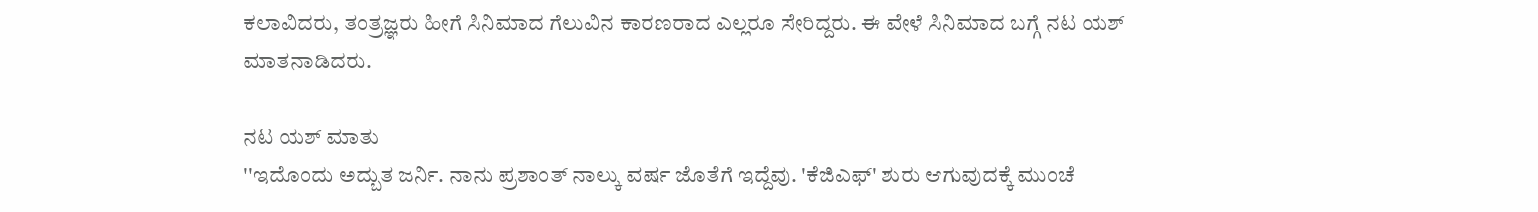ಕಲಾವಿದರು, ತಂತ್ರಜ್ಞರು ಹೀಗೆ ಸಿನಿಮಾದ ಗೆಲುವಿನ ಕಾರಣರಾದ ಎಲ್ಲರೂ ಸೇರಿದ್ದರು. ಈ ವೇಳೆ ಸಿನಿಮಾದ ಬಗ್ಗೆ ನಟ ಯಶ್ ಮಾತನಾಡಿದರು.

ನಟ ಯಶ್ ಮಾತು
''ಇದೊಂದು ಅದ್ಬುತ ಜರ್ನಿ. ನಾನು ಪ್ರಶಾಂತ್ ನಾಲ್ಕು ವರ್ಷ ಜೊತೆಗೆ ಇದ್ದೆವು. 'ಕೆಜಿಎಫ್' ಶುರು ಆಗುವುದಕ್ಕೆ ಮುಂಚೆ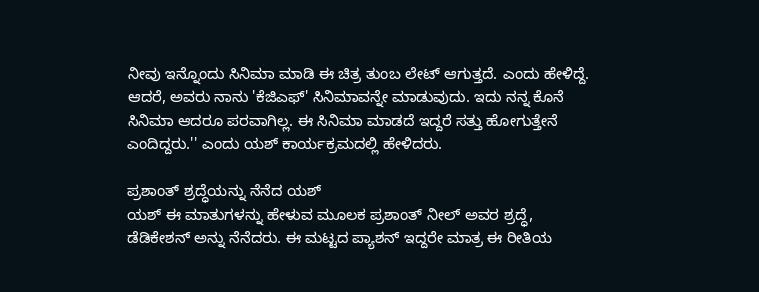ನೀವು ಇನ್ನೊಂದು ಸಿನಿಮಾ ಮಾಡಿ ಈ ಚಿತ್ರ ತುಂಬ ಲೇಟ್ ಆಗುತ್ತದೆ. ಎಂದು ಹೇಳಿದ್ದೆ. ಆದರೆ, ಅವರು ನಾನು 'ಕೆಜಿಎಫ್' ಸಿನಿಮಾವನ್ನೇ ಮಾಡುವುದು. ಇದು ನನ್ನ ಕೊನೆ ಸಿನಿಮಾ ಆದರೂ ಪರವಾಗಿಲ್ಲ. ಈ ಸಿನಿಮಾ ಮಾಡದೆ ಇದ್ದರೆ ಸತ್ತು ಹೋಗುತ್ತೇನೆ ಎಂದಿದ್ದರು.'' ಎಂದು ಯಶ್ ಕಾರ್ಯಕ್ರಮದಲ್ಲಿ ಹೇಳಿದರು.

ಪ್ರಶಾಂತ್ ಶ್ರದ್ಧೆಯನ್ನು ನೆನೆದ ಯಶ್
ಯಶ್ ಈ ಮಾತುಗಳನ್ನು ಹೇಳುವ ಮೂಲಕ ಪ್ರಶಾಂತ್ ನೀಲ್ ಅವರ ಶ್ರದ್ಧೆ, ಡೆಡಿಕೇಶನ್ ಅನ್ನು ನೆನೆದರು. ಈ ಮಟ್ಟದ ಪ್ಯಾಶನ್ ಇದ್ದರೇ ಮಾತ್ರ ಈ ರೀತಿಯ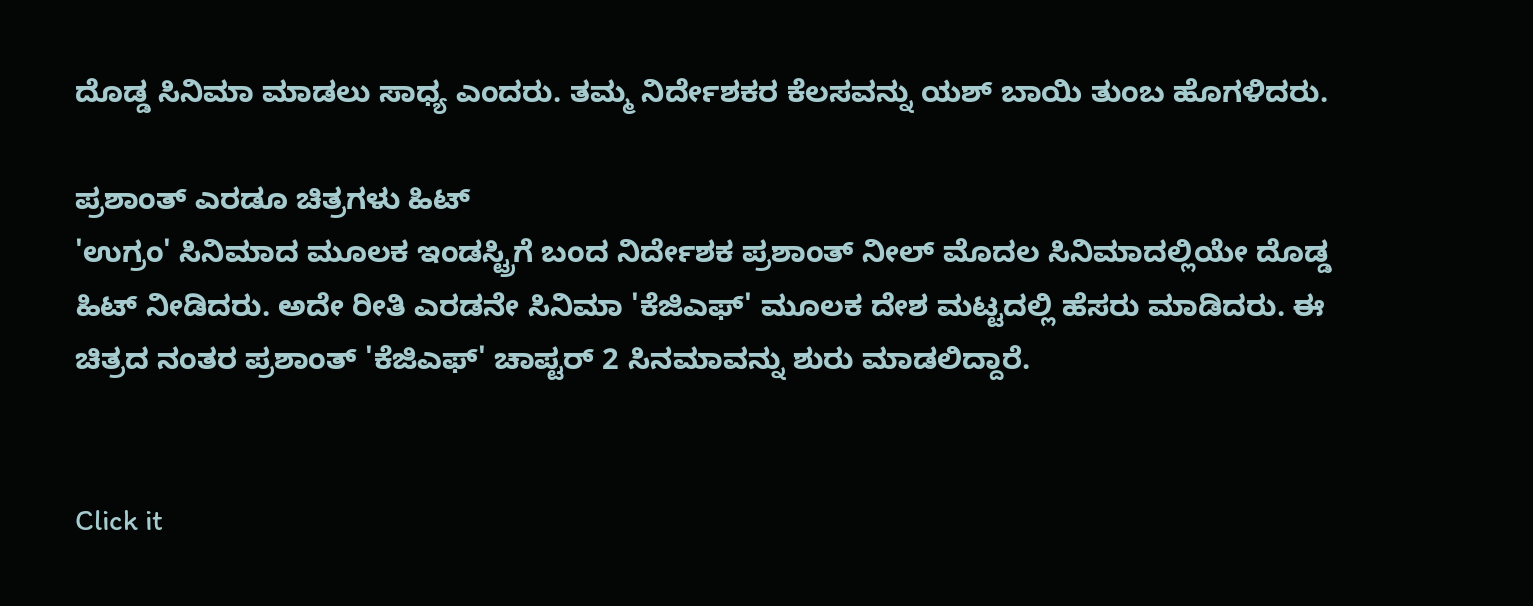ದೊಡ್ಡ ಸಿನಿಮಾ ಮಾಡಲು ಸಾಧ್ಯ ಎಂದರು. ತಮ್ಮ ನಿರ್ದೇಶಕರ ಕೆಲಸವನ್ನು ಯಶ್ ಬಾಯಿ ತುಂಬ ಹೊಗಳಿದರು.

ಪ್ರಶಾಂತ್ ಎರಡೂ ಚಿತ್ರಗಳು ಹಿಟ್
'ಉಗ್ರಂ' ಸಿನಿಮಾದ ಮೂಲಕ ಇಂಡಸ್ಟ್ರಿಗೆ ಬಂದ ನಿರ್ದೇಶಕ ಪ್ರಶಾಂತ್ ನೀಲ್ ಮೊದಲ ಸಿನಿಮಾದಲ್ಲಿಯೇ ದೊಡ್ಡ ಹಿಟ್ ನೀಡಿದರು. ಅದೇ ರೀತಿ ಎರಡನೇ ಸಿನಿಮಾ 'ಕೆಜಿಎಫ್' ಮೂಲಕ ದೇಶ ಮಟ್ಟದಲ್ಲಿ ಹೆಸರು ಮಾಡಿದರು. ಈ ಚಿತ್ರದ ನಂತರ ಪ್ರಶಾಂತ್ 'ಕೆಜಿಎಫ್' ಚಾಪ್ಟರ್ 2 ಸಿನಮಾವನ್ನು ಶುರು ಮಾಡಲಿದ್ದಾರೆ.


Click it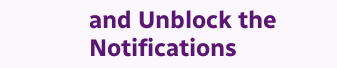and Unblock the Notifications